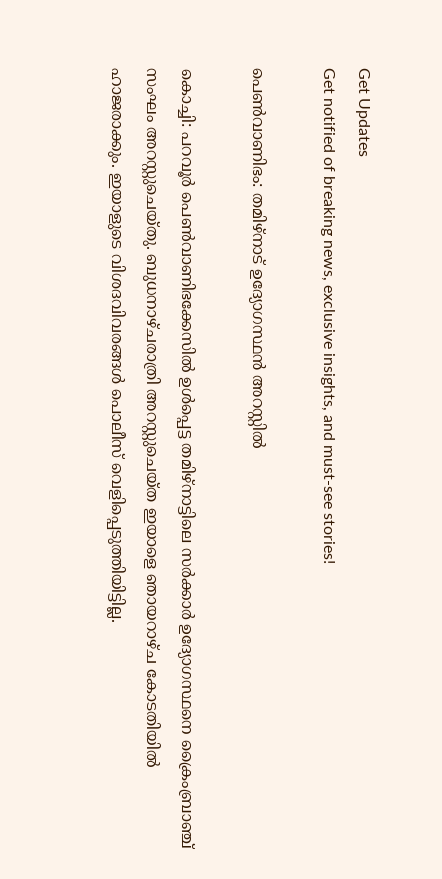Get Updates
Get notified of breaking news, exclusive insights, and must-see stories!

പെണ്‍വാണിഭം: തമിഴ്‌നാട് ഉദ്യോഗസ്ഥന്‍ അറസ്റ്റില്‍

കൊച്ചി: പറവൂര്‍ പെണ്‍വാണിഭക്കേസില്‍ ഉള്‍പ്പെട്ട തമിഴ്‌നാട്ടിലെ സര്‍ക്കാര്‍ ഉദ്യോഗസ്ഥനെ ക്രൈംബ്രാഞ്ച് സംഘം അറസ്റ്റുചെയ്തു. ബുധനാഴ്ചരാത്രി അറസ്റ്റുചെയ്ത ഇയാളെ ഞായറാഴ്ച കോടതിയില്‍ ഹാജരാക്കും. ഇയാളുടെ വിശദവിവരങ്ങള്‍ പൊലീസ് വെളിപ്പെടുത്തിയിട്ടില്ല.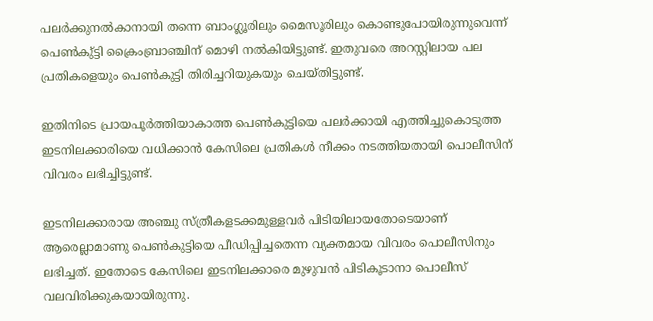പലര്‍ക്കുനല്‍കാനായി തന്നെ ബാംഗ്ലൂരിലും മൈസൂരിലും കൊണ്ടുപോയിരുന്നുവെന്ന് പെണ്‍കു്ട്ടി ക്രൈംബ്രാഞ്ചിന് മൊഴി നല്‍കിയിട്ടുണ്ട്. ഇതുവരെ അറസ്റ്റിലായ പല പ്രതികളെയും പെണ്‍കുട്ടി തിരിച്ചറിയുകയും ചെയ്തിട്ടുണ്ട്.

ഇതിനിടെ പ്രായപൂര്‍ത്തിയാകാത്ത പെണ്‍കുട്ടിയെ പലര്‍ക്കായി എത്തിച്ചുകൊടുത്ത ഇടനിലക്കാരിയെ വധിക്കാന്‍ കേസിലെ പ്രതികള്‍ നീക്കം നടത്തിയതായി പൊലീസിന് വിവരം ലഭിച്ചിട്ടുണ്ട്.

ഇടനിലക്കാരായ അഞ്ചു സ്ത്രീകളടക്കമുള്ളവര്‍ പിടിയിലായതോടെയാണ് ആരെല്ലാമാണു പെണ്‍കുട്ടിയെ പീഡിപ്പിച്ചതെന്ന വ്യക്തമായ വിവരം പൊലീസിനും ലഭിച്ചത്. ഇതോടെ കേസിലെ ഇടനിലക്കാരെ മുഴുവന്‍ പിടികൂടാനാ പൊലീസ് വലവിരിക്കുകയായിരുന്നു.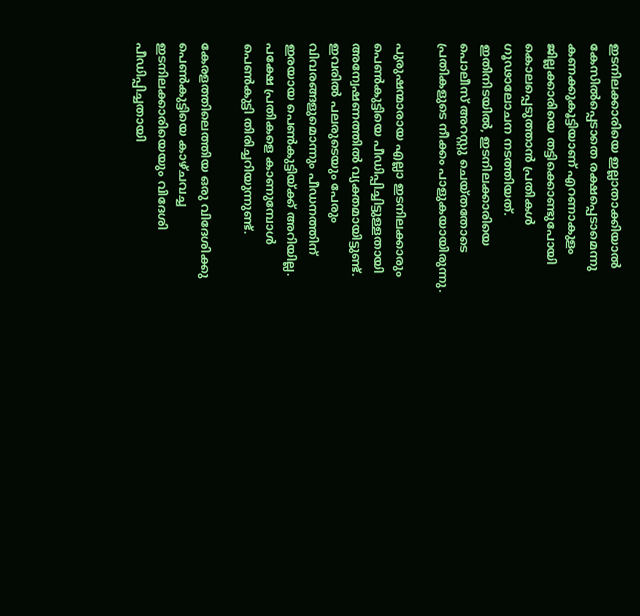ഇടനിലക്കാരിയെ ഇല്ലാതാക്കിയാല്‍ കേസില്‍പ്പെടാതെ രക്ഷപ്പെടാമെന്നു കണക്കുകൂട്ടിയാണ് എറണാകുളം ജില്ലക്കാരിയെ തട്ടിക്കൊണ്ടുപോയി കൊലപ്പെടുത്താന്‍ പ്രതികള്‍ ഗൂഢാലോചന നടത്തിയത്. ഇതിനിടയില്‍, ഇടനിലക്കാരിയെ പൊലീസ് അറസ്റ്റു ചെയ്തതോടെ പ്രതികളുടെ നീക്കം പാളുകയായിരുന്നു.

പുരുഷന്മാരായ എല്ലാ ഇടനിലക്കാരും പെണ്‍കുട്ടിയെ പീഡിപ്പിച്ചിട്ടുള്ളതായി അന്വേഷണത്തില്‍ വ്യക്തമായിട്ടുണ്ട്. ഇവരില്‍ പലരുടെയും പേരും വിവരങ്ങളുമൊന്നും പീഡനത്തിന് ഇരയായ പെണ്‍കുട്ടിയ്ക്ക് അറിയില്ല. പക്ഷേ പ്രതികളെ കാണുമ്പോള്‍ പെണ്‍കുട്ടി തിരിച്ചറിയുന്നുണ്ട്.

കേരളത്തിലെത്തിയ ഒരു വിദേശിക്കു പെണ്‍കുട്ടിയെ കാഴ്ചവച്ച ഇടനിലക്കാരിയെയും വിദേശി പീഡിപ്പിച്ചതായി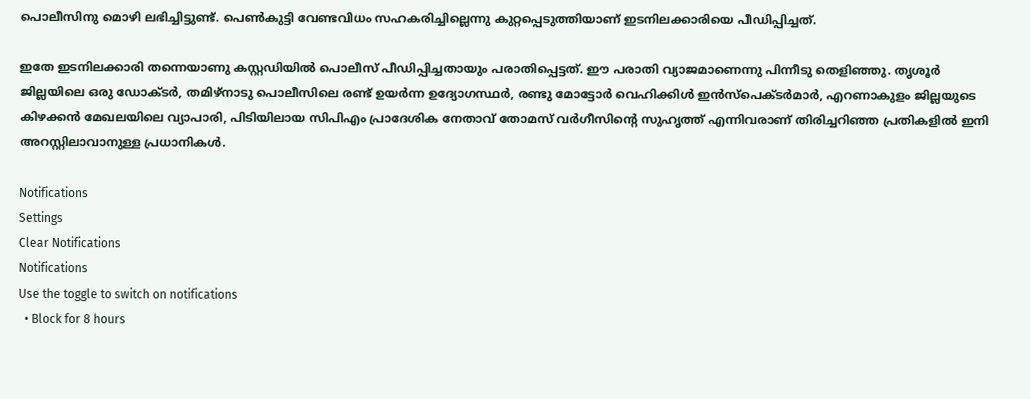പൊലീസിനു മൊഴി ലഭിച്ചിട്ടുണ്ട്. പെണ്‍കുട്ടി വേണ്ടവിധം സഹകരിച്ചില്ലെന്നു കുറ്റപ്പെടുത്തിയാണ് ഇടനിലക്കാരിയെ പീഡിപ്പിച്ചത്.

ഇതേ ഇടനിലക്കാരി തന്നെയാണു കസ്റ്റഡിയില്‍ പൊലീസ് പീഡിപ്പിച്ചതായും പരാതിപ്പെട്ടത്. ഈ പരാതി വ്യാജമാണെന്നു പിന്നീടു തെളിഞ്ഞു. തൃശൂര്‍ ജില്ലയിലെ ഒരു ഡോക്ടര്‍, തമിഴ്‌നാടു പൊലീസിലെ രണ്ട് ഉയര്‍ന്ന ഉദ്യോഗസ്ഥര്‍, രണ്ടു മോട്ടോര്‍ വെഹിക്കിള്‍ ഇന്‍സ്‌പെക്ടര്‍മാര്‍, എറണാകുളം ജില്ലയുടെ കിഴക്കന്‍ മേഖലയിലെ വ്യാപാരി, പിടിയിലായ സിപിഎം പ്രാദേശിക നേതാവ് തോമസ് വര്‍ഗീസിന്റെ സുഹൃത്ത് എന്നിവരാണ് തിരിച്ചറിഞ്ഞ പ്രതികളില്‍ ഇനി അറസ്റ്റിലാവാനുള്ള പ്രധാനികള്‍.

Notifications
Settings
Clear Notifications
Notifications
Use the toggle to switch on notifications
  • Block for 8 hours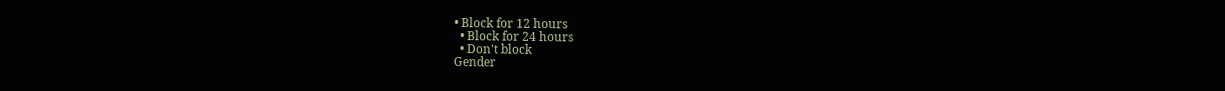• Block for 12 hours
  • Block for 24 hours
  • Don't block
Gender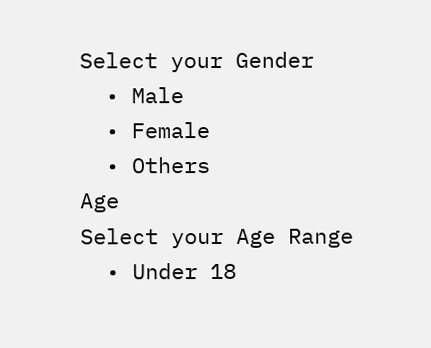Select your Gender
  • Male
  • Female
  • Others
Age
Select your Age Range
  • Under 18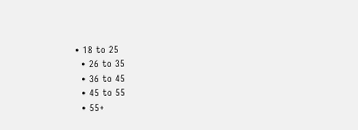• 18 to 25
  • 26 to 35
  • 36 to 45
  • 45 to 55
  • 55+